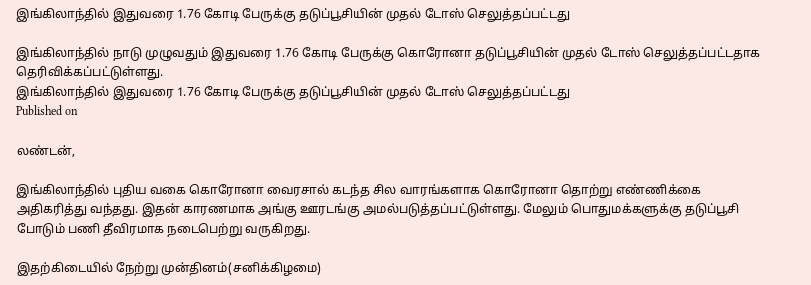இங்கிலாந்தில் இதுவரை 1.76 கோடி பேருக்கு தடுப்பூசியின் முதல் டோஸ் செலுத்தப்பட்டது

இங்கிலாந்தில் நாடு முழுவதும் இதுவரை 1.76 கோடி பேருக்கு கொரோனா தடுப்பூசியின் முதல் டோஸ் செலுத்தப்பட்டதாக தெரிவிக்கப்பட்டுள்ளது.
இங்கிலாந்தில் இதுவரை 1.76 கோடி பேருக்கு தடுப்பூசியின் முதல் டோஸ் செலுத்தப்பட்டது
Published on

லண்டன்,

இங்கிலாந்தில் புதிய வகை கொரோனா வைரசால் கடந்த சில வாரங்களாக கொரோனா தொற்று எண்ணிக்கை அதிகரித்து வந்தது. இதன் காரணமாக அங்கு ஊரடங்கு அமல்படுத்தப்பட்டுள்ளது. மேலும் பொதுமக்களுக்கு தடுப்பூசி போடும் பணி தீவிரமாக நடைபெற்று வருகிறது.

இதற்கிடையில் நேற்று முன்தினம்(சனிக்கிழமை)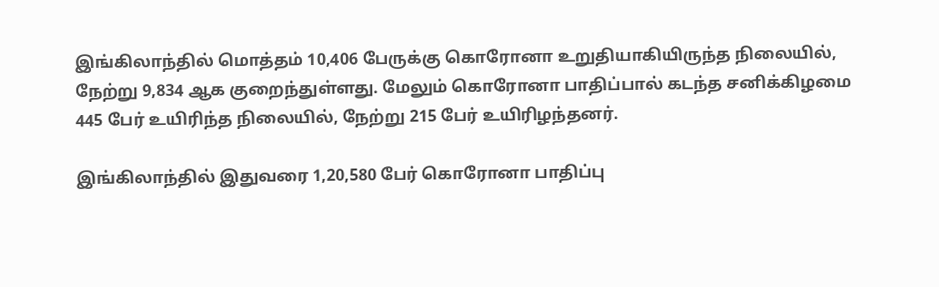இங்கிலாந்தில் மொத்தம் 10,406 பேருக்கு கொரோனா உறுதியாகியிருந்த நிலையில், நேற்று 9,834 ஆக குறைந்துள்ளது. மேலும் கொரோனா பாதிப்பால் கடந்த சனிக்கிழமை 445 பேர் உயிரிந்த நிலையில், நேற்று 215 பேர் உயிரிழந்தனர்.

இங்கிலாந்தில் இதுவரை 1,20,580 பேர் கொரோனா பாதிப்பு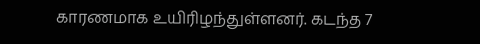காரணமாக உயிரிழந்துள்ளனர். கடந்த 7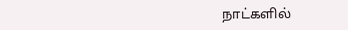நாட்களில்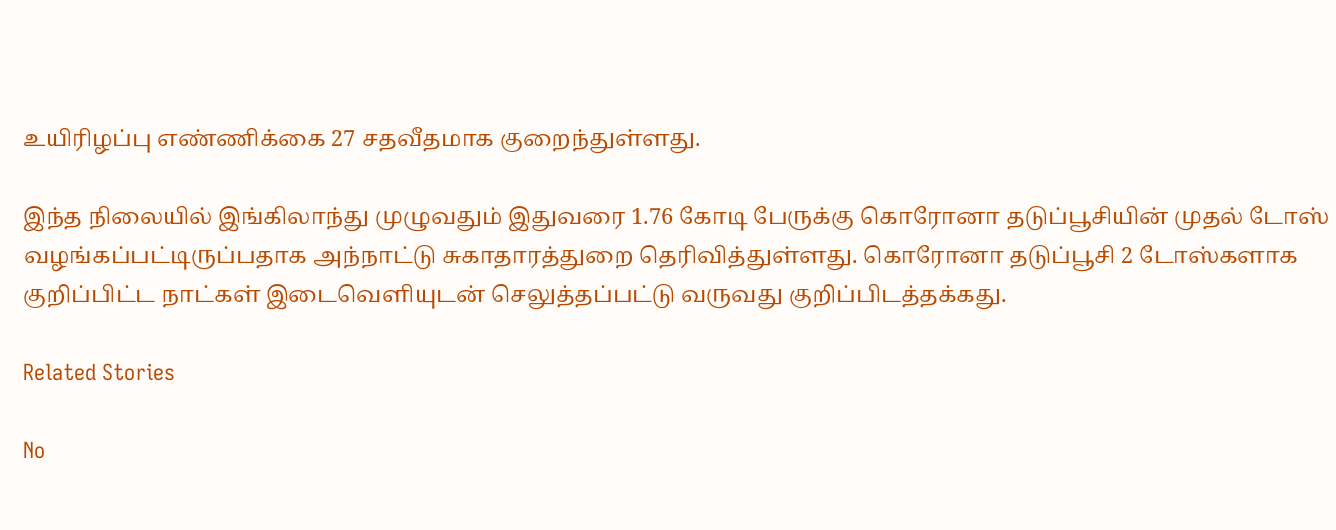உயிரிழப்பு எண்ணிக்கை 27 சதவீதமாக குறைந்துள்ளது.

இந்த நிலையில் இங்கிலாந்து முழுவதும் இதுவரை 1.76 கோடி பேருக்கு கொரோனா தடுப்பூசியின் முதல் டோஸ் வழங்கப்பட்டிருப்பதாக அந்நாட்டு சுகாதாரத்துறை தெரிவித்துள்ளது. கொரோனா தடுப்பூசி 2 டோஸ்களாக குறிப்பிட்ட நாட்கள் இடைவெளியுடன் செலுத்தப்பட்டு வருவது குறிப்பிடத்தக்கது.

Related Stories

No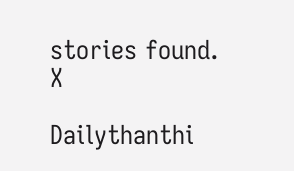stories found.
X

Dailythanthi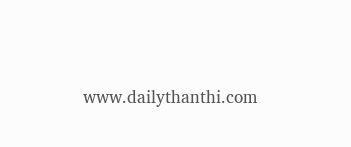www.dailythanthi.com